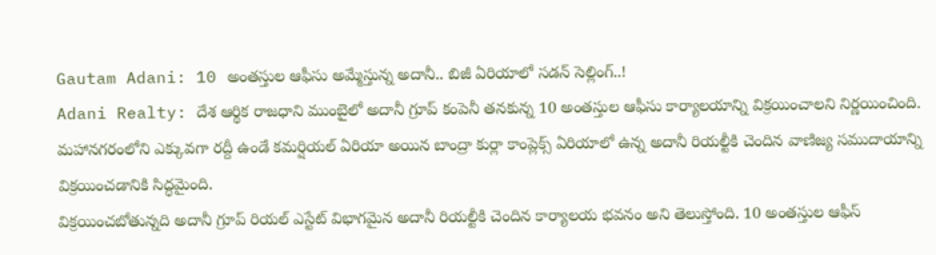Gautam Adani: 10 అంతస్తుల ఆఫీసు అమ్మేస్తున్న అదానీ.. బిజీ ఏరియాలో సడన్ సెల్లింగ్..!
Adani Realty: దేశ ఆర్థిక రాజధాని ముంబైలో అదానీ గ్రూప్ కంపెనీ తనకున్న 10 అంతస్తుల ఆఫీసు కార్యాలయాన్ని విక్రయించాలని నిర్ణయించింది. మహానగరంలోని ఎక్కువగా రద్దీ ఉండే కమర్షియల్ ఏరియా అయిన బాంద్రా కుర్లా కాంప్లెక్స్ ఏరియాలో ఉన్న అదానీ రియల్టీకి చెందిన వాణిజ్య సముదాయాన్ని విక్రయించడానికి సిద్ధమైంది.
విక్రయించబోతున్నది అదానీ గ్రూప్ రియల్ ఎస్టేట్ విభాగమైన అదానీ రియల్టీకి చెందిన కార్యాలయ భవనం అని తెలుస్తోంది. 10 అంతస్తుల ఆఫీస్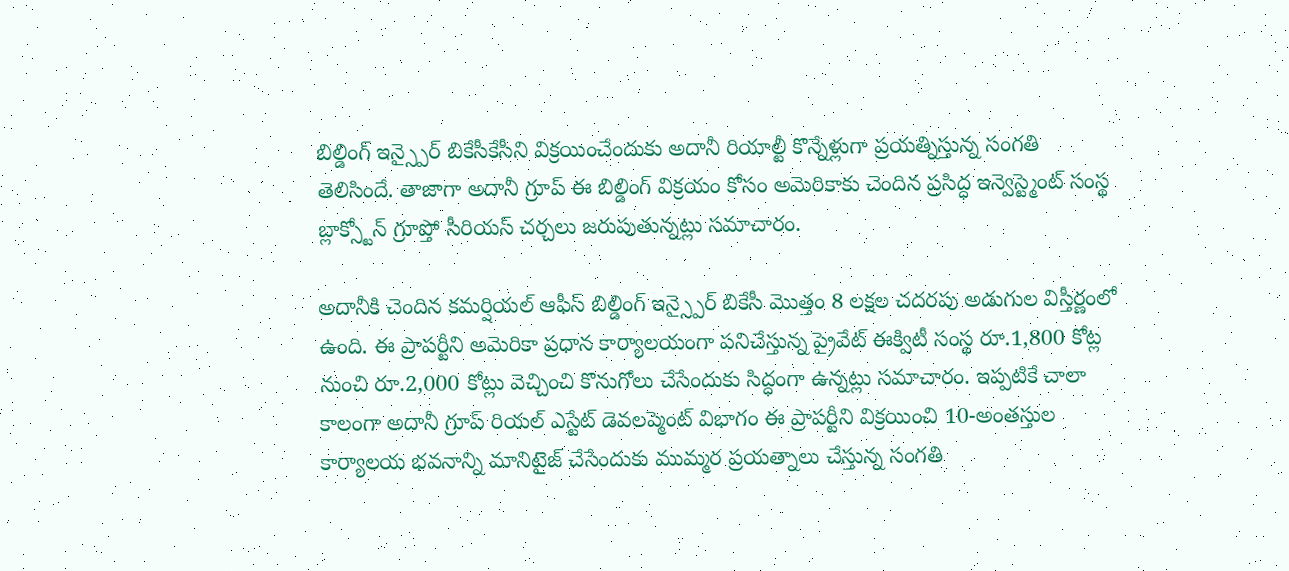బిల్డింగ్ ఇన్స్పైర్ బికేసీకేసీని విక్రయించేందుకు అదానీ రియాల్టీ కొన్నేళ్లుగా ప్రయత్నిస్తున్న సంగతి తెలిసిందే. తాజాగా అదానీ గ్రూప్ ఈ బిల్డింగ్ విక్రయం కోసం అమెరికాకు చెందిన ప్రసిద్ధ ఇన్వెస్ట్మెంట్ సంస్థ బ్లాక్స్టోన్ గ్రూప్తో సీరియస్ చర్చలు జరుపుతున్నట్లు సమాచారం.

అదానీకి చెందిన కమర్షియల్ ఆఫీస్ బిల్డింగ్ ఇన్స్పైర్ బికేసీ మెుత్తం 8 లక్షల చదరపు అడుగుల విస్తీర్ణంలో ఉంది. ఈ ప్రాపర్టీని అమెరికా ప్రధాన కార్యాలయంగా పనిచేస్తున్న ప్రైవేట్ ఈక్విటీ సంస్థ రూ.1,800 కోట్ల నుంచి రూ.2,000 కోట్లు వెచ్చించి కొనుగోలు చేసేందుకు సిద్ధంగా ఉన్నట్లు సమాచారం. ఇప్పటికే చాలా కాలంగా అదానీ గ్రూప్ రియల్ ఎస్టేట్ డెవలప్మెంట్ విభాగం ఈ ప్రాపర్టీని విక్రయించి 10-అంతస్తుల కార్యాలయ భవనాన్ని మానిటైజ్ చేసేందుకు ముమ్మర ప్రయత్నాలు చేస్తున్న సంగతి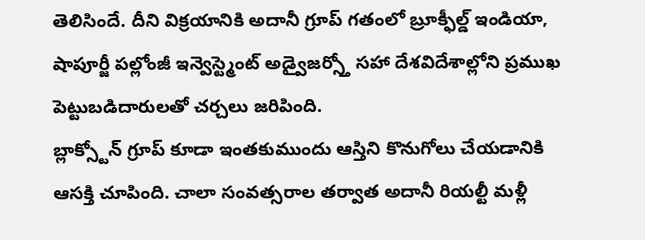తెలిసిందే. దీని విక్రయానికి అదానీ గ్రూప్ గతంలో బ్రూక్ఫీల్డ్ ఇండియా, షాపూర్జీ పల్లోంజీ ఇన్వెస్ట్మెంట్ అడ్వైజర్స్తో సహా దేశవిదేశాల్లోని ప్రముఖ పెట్టుబడిదారులతో చర్చలు జరిపింది.
బ్లాక్స్టోన్ గ్రూప్ కూడా ఇంతకుముందు ఆస్తిని కొనుగోలు చేయడానికి ఆసక్తి చూపింది. చాలా సంవత్సరాల తర్వాత అదానీ రియల్టీ మళ్లీ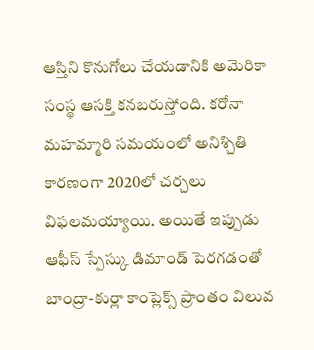ఆస్తిని కొనుగోలు చేయడానికి అమెరికా సంస్థ ఆసక్తి కనబరుస్తోంది. కరోనా మహమ్మారి సమయంలో అనిశ్చితి కారణంగా 2020లో చర్చలు విఫలమయ్యాయి. అయితే ఇప్పుడు ఆఫీస్ స్పేస్కు డిమాండ్ పెరగడంతో బాంద్రా-కుర్లా కాంప్లెక్స్ ప్రాంతం విలువ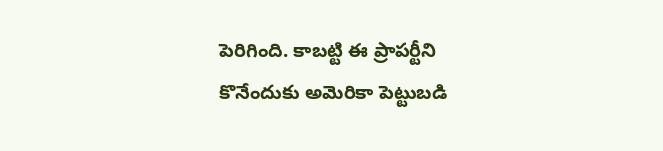పెరిగింది. కాబట్టి ఈ ప్రాపర్టీని కొనేందుకు అమెరికా పెట్టుబడి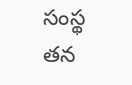సంస్థ తన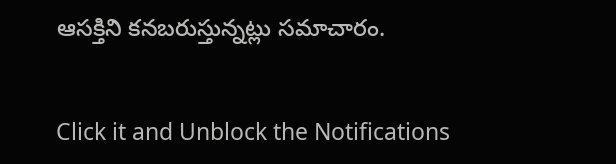ఆసక్తిని కనబరుస్తున్నట్లు సమాచారం.


Click it and Unblock the Notifications